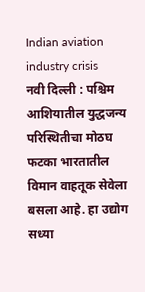Indian aviation industry crisis
नवी दिल्ली : पश्चिम आशियातील युद्धजन्य परिस्थितीचा मोठघ फटका भारतातील विमान वाहतूक सेवेला बसला आहे. हा उद्योग सध्या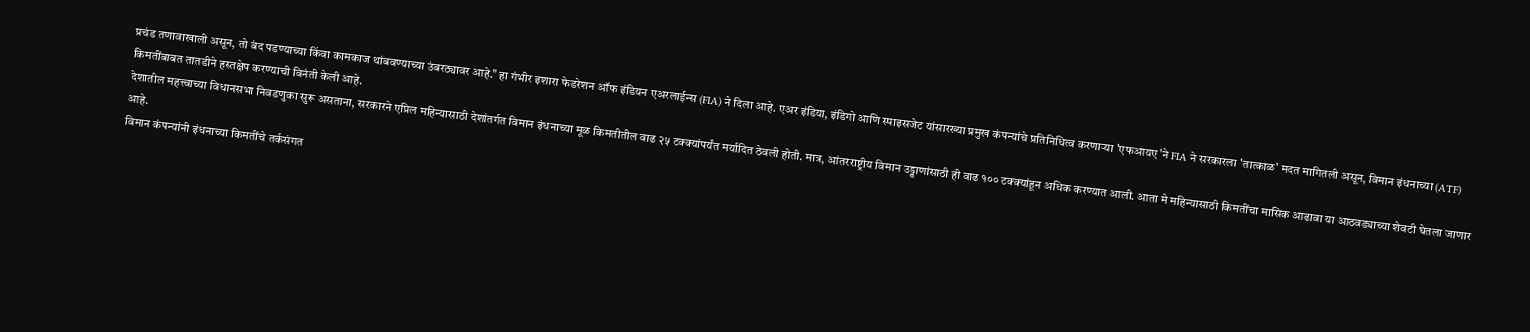प्रचंड तणावाखाली असून, तो बंद पडण्याच्या किंवा कामकाज थांबवण्याच्या उंबरठ्यावर आहे." हा गंभीर इशारा फेडरेशन ऑफ इंडियन एअरलाईन्स (FIA) ने दिला आहे. एअर इंडिया, इंडिगो आणि स्पाइसजेट यांसारख्या प्रमुख कंपन्यांचे प्रतिनिधित्व करणाऱ्या 'एफआयए'ने FIA ने सरकारला 'तात्काळ' मदत मागितली असून, विमान इंधनाच्या (ATF) किमतींबाबत तातडीने हस्तक्षेप करण्याची विनंती केली आहे.
देशातील महत्त्वाच्या विधानसभा निवडणुका सुरू असताना, सरकारने एप्रिल महिन्यासाठी देशांतर्गत विमान इंधनाच्या मूळ किमतीतील वाढ २५ टक्क्यांपर्यंत मर्यादित ठेवली होती. मात्र, आंतरराष्ट्रीय विमान उड्डाणांसाठी ही वाढ १०० टक्क्यांहून अधिक करण्यात आली. आता मे महिन्यासाठी किमतींचा मासिक आढावा या आठवड्याच्या शेवटी घेतला जाणार आहे.
विमान कंपन्यांनी इंधनाच्या किमतींचे तर्कसंगत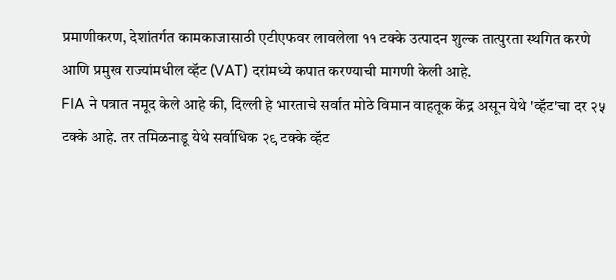प्रमाणीकरण, देशांतर्गत कामकाजासाठी एटीएफवर लावलेला ११ टक्के उत्पादन शुल्क तात्पुरता स्थगित करणे आणि प्रमुख राज्यांमधील व्हॅट (VAT) दरांमध्ये कपात करण्याची मागणी केली आहे.
FIA ने पत्रात नमूद केले आहे की, दिल्ली हे भारताचे सर्वात मोठे विमान वाहतूक केंद्र असून येथे 'व्हॅट'चा दर २५ टक्के आहे. तर तमिळनाडू येथे सर्वाधिक २९ टक्के व्हॅट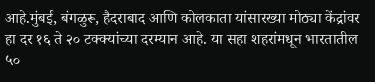आहे.मुंबई, बंगळुरू, हैदराबाद आणि कोलकाता यांसारख्या मोठ्या केंद्रांवर हा दर १६ ते २० टक्क्यांच्या दरम्यान आहे. या सहा शहरांमधून भारतातील ५०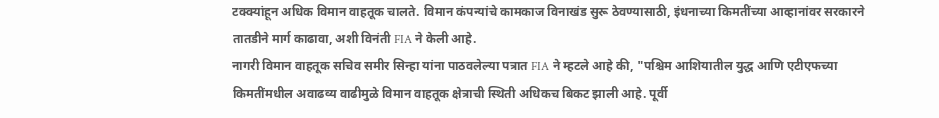टक्क्यांहून अधिक विमान वाहतूक चालते. विमान कंपन्यांचे कामकाज विनाखंड सुरू ठेवण्यासाठी, इंधनाच्या किमतींच्या आव्हानांवर सरकारने तातडीने मार्ग काढावा, अशी विनंती FIA ने केली आहे.
नागरी विमान वाहतूक सचिव समीर सिन्हा यांना पाठवलेल्या पत्रात FIA ने म्हटले आहे की, "पश्चिम आशियातील युद्ध आणि एटीएफच्या किमतींमधील अवाढव्य वाढीमुळे विमान वाहतूक क्षेत्राची स्थिती अधिकच बिकट झाली आहे. पूर्वी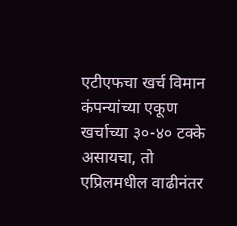एटीएफचा खर्च विमान कंपन्यांच्या एकूण खर्चाच्या ३०-४० टक्के असायचा, तो एप्रिलमधील वाढीनंतर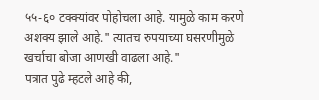५५-६० टक्क्यांवर पोहोचला आहे. यामुळे काम करणे अशक्य झाले आहे." त्यातच रुपयाच्या घसरणीमुळे खर्चाचा बोजा आणखी वाढला आहे."
पत्रात पुढे म्हटले आहे की,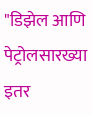"डिझेल आणि पेट्रोलसारख्या इतर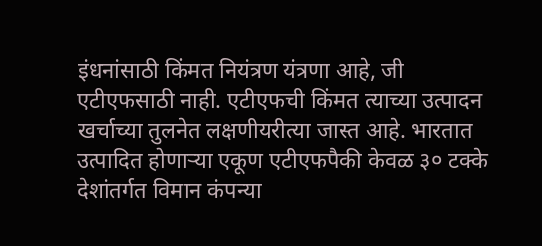इंधनांसाठी किंमत नियंत्रण यंत्रणा आहे, जी एटीएफसाठी नाही. एटीएफची किंमत त्याच्या उत्पादन खर्चाच्या तुलनेत लक्षणीयरीत्या जास्त आहे. भारतात उत्पादित होणाऱ्या एकूण एटीएफपैकी केवळ ३० टक्के देशांतर्गत विमान कंपन्या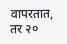वापरतात, तर २०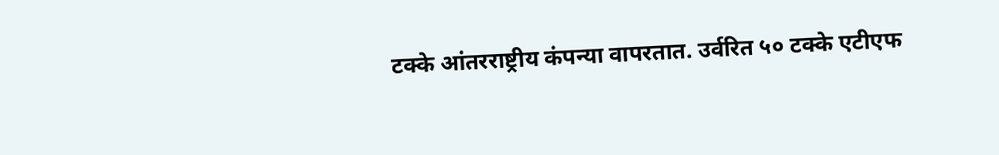टक्के आंतरराष्ट्रीय कंपन्या वापरतात. उर्वरित ५० टक्के एटीएफ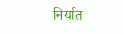निर्यात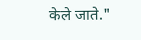केले जाते."